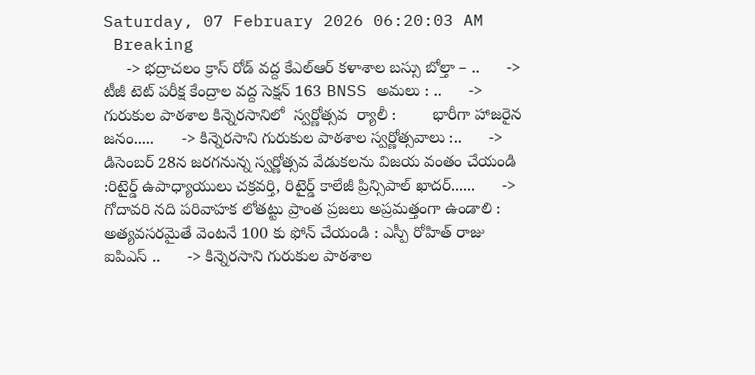Saturday, 07 February 2026 06:20:03 AM
 Breaking
     -> భద్రాచలం క్రాస్ రోడ్ వద్ద కేఎల్ఆర్ కళాశాల బస్సు బోల్తా – ..      -> టీజీ టెట్ పరీక్ష కేంద్రాల వద్ద సెక్షన్ 163 BNSS అమలు : ..      -> గురుకుల పాఠశాల కిన్నెరసానిలో  స్వర్ణోత్సవ  ర్యాలీ :        భారీగా హాజరైన జనం.....      -> కిన్నెరసాని గురుకుల పాఠశాల స్వర్ణోత్సవాలు :..      -> డిసెంబర్ 28న జరగనున్న స్వర్ణోత్సవ వేడుకలను విజయ వంతం చేయండి   :రిటైర్డ్ ఉపాధ్యాయులు చక్రవర్తి, రిటైర్డ్ కాలేజీ ప్రిన్సిపాల్ ఖాదర్......      -> గోదావరి నది పరివాహక లోతట్టు ప్రాంత ప్రజలు అప్రమత్తంగా ఉండాలి : అత్యవసరమైతే వెంటనే 100 కు ఫోన్ చేయండి : ఎస్పీ రోహిత్ రాజు ఐపిఎస్ ..      -> కిన్నెరసాని గురుకుల పాఠశాల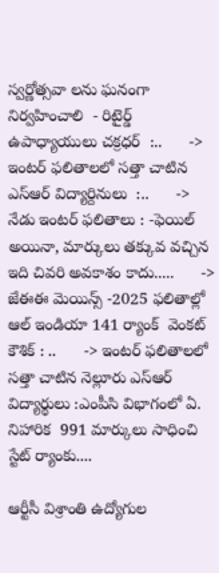స్వర్ణోత్సవా లను ఘనంగా నిర్వహించాలి  - రిటైర్డ్ ఉపాధ్యాయులు చక్రధర్  :..      -> ఇంటర్ ఫలితాలలో సత్తా చాటిన   ఎస్ఆర్ విద్యార్దినులు  :..      -> నేడు ఇంటర్ ఫలితాలు : -ఫెయిల్ అయినా, మార్కులు తక్కువ వచ్చిన ఇది చివరి అవకాశం కాదు.....      -> జేఈఈ మెయిన్స్ -2025 ఫలితాల్లో  ఆల్ ఇండియా 141 ర్యాంక్  వెంకట్ కౌశిక్ : ..      -> ఇంటర్ ఫలితాలలో సత్తా చాటిన నెల్లూరు ఎస్ఆర్ విద్యార్థులు :ఎంపీసి విభాగంలో ఏ. నిహారిక  991 మార్కులు సాధించి  స్టేట్ ర్యాంకు....

ఆర్టీసీ విశ్రాంతి ఉద్యోగుల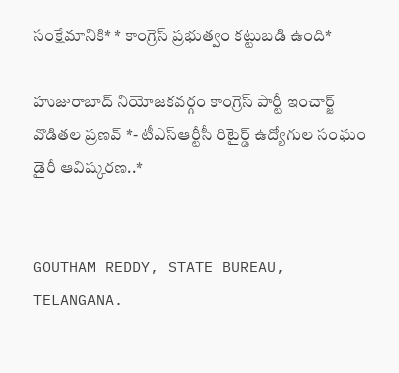సంక్షేమానికి* * కాంగ్రెస్ ప్రభుత్వం కట్టుబడి ఉంది*

హుజురాబాద్ నియోజకవర్గం కాంగ్రెస్ పార్టీ ఇంచార్జ్ వొడితల ప్రణవ్ *- టీఎస్ఆర్టీసీ రిటైర్డ్ ఉద్యోగుల సంఘం డైరీ ఆవిష్కరణ..*


GOUTHAM REDDY, STATE BUREAU, TELANGANA.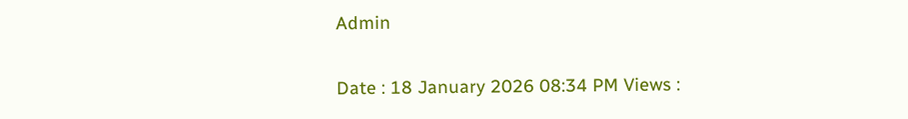Admin

Date : 18 January 2026 08:34 PM Views :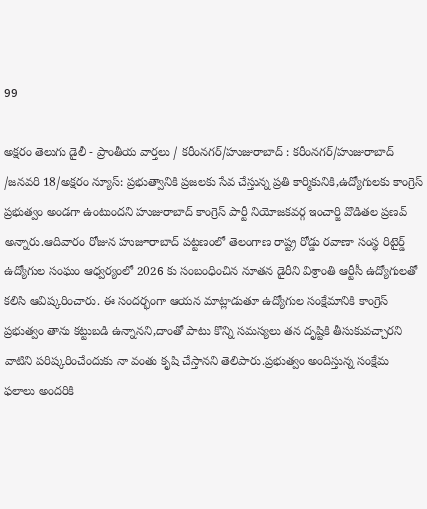99

అక్షరం తెలుగు డైలీ - ప్రాంతీయ వార్తలు / కరీంనగర్/హుజురాబాద్ : కరీంనగర్/హుజురాబాద్ /జనవరి 18/అక్షరం న్యూస్: ప్రభుత్వానికి ప్రజలకు సేవ చేస్తున్న ప్రతి కార్మికునికి,ఉద్యోగులకు కాంగ్రెస్ ప్రభుత్వం అండగా ఉంటుందని హుజురాబాద్ కాంగ్రెస్ పార్టీ నియోజకవర్గ ఇంచార్జి వొడితల ప్రణవ్ అన్నారు.ఆదివారం రోజున హుజూరాబాద్ పట్టణంలో తెలంగాణ రాష్ట్ర రోడ్డు రవాణా సంస్థ రిటైర్డ్ ఉద్యోగుల సంఘం ఆధ్వర్యంలో 2026 కు సంబంధించిన నూతన డైరీని విశ్రాంతి ఆర్టీసీ ఉద్యోగులతో కలిసి ఆవిష్కరించారు. ఈ సందర్భంగా ఆయన మాట్లాడుతూ ఉద్యోగుల సంక్షేమానికి కాంగ్రెస్ ప్రభుత్వం తాను కట్టుబడి ఉన్నానని,దాంతో పాటు కొన్ని సమస్యలు తన దృష్టికి తీసుకువచ్చారని వాటిని పరిష్కరించేందుకు నా వంతు కృషి చేస్తానని తెలిపారు.ప్రభుత్వం అందిస్తున్న సంక్షేమ ఫలాలు అందరికి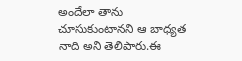అందేలా తాను చూసుకుంటానని ఆ బాధ్యత నాది అని తెలిపారు.ఈ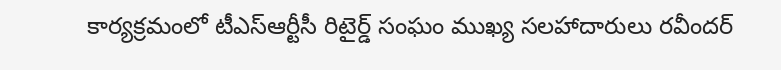కార్యక్రమంలో టీఎస్ఆర్టీసీ రిటైర్డ్ సంఘం ముఖ్య సలహాదారులు రవీందర్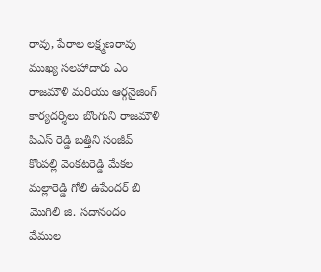రావు, పేరాల లక్ష్మణరావు ముఖ్య సలహాదారు ఎం రాజమౌళి మరియు ఆర్గనైజింగ్ కార్యదర్శిలు బొంగుని రాజమౌళి పిఎస్ రెడ్డి బత్తిని సంజీవ్ కొంపల్లి వెంకటరెడ్డి మేకల మల్లారెడ్డి గోలి ఉపేందర్ బి మొగిలి జి. సదానందం వేముల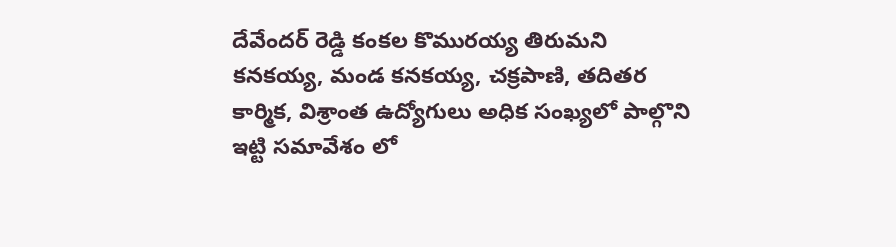దేవేందర్ రెడ్డి కంకల కొమురయ్య తిరుమని కనకయ్య, మండ కనకయ్య, చక్రపాణి, తదితర కార్మిక, విశ్రాంత ఉద్యోగులు అధిక సంఖ్యలో పాల్గొని ఇట్టి సమావేశం లో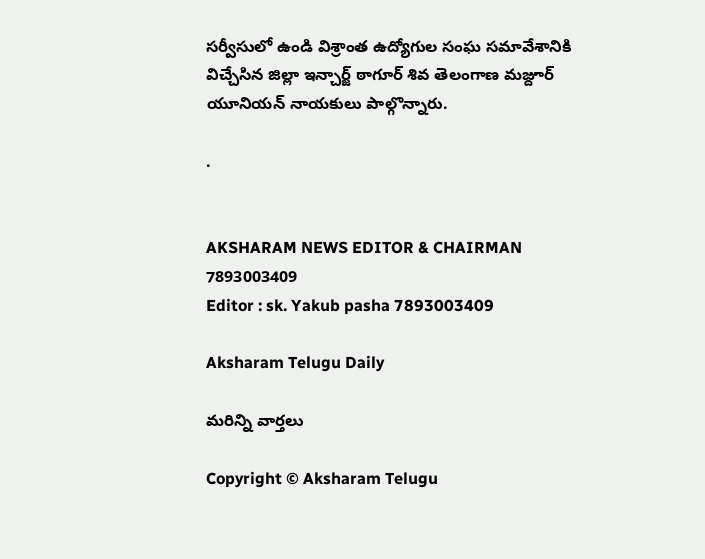సర్వీసులో ఉండి విశ్రాంత ఉద్యోగుల సంఘ సమావేశానికి విచ్చేసిన జిల్లా ఇన్చార్జ్ ఠాగూర్ శివ తెలంగాణ మజ్దూర్ యూనియన్ నాయకులు పాల్గొన్నారు.

.


AKSHARAM NEWS EDITOR & CHAIRMAN
7893003409
Editor : sk. Yakub pasha 7893003409

Aksharam Telugu Daily

మరిన్ని వార్తలు

Copyright © Aksharam Telugu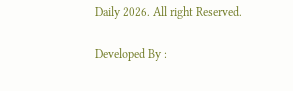Daily 2026. All right Reserved.

Developed By :